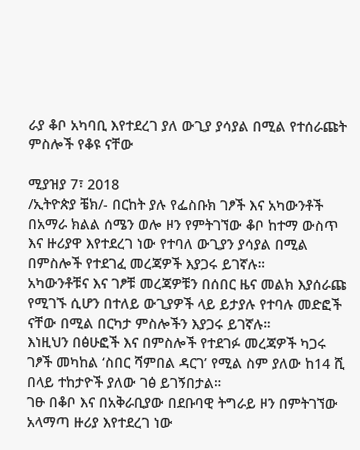ራያ ቆቦ አካባቢ እየተደረገ ያለ ውጊያ ያሳያል በሚል የተሰራጩት ምስሎች የቆዩ ናቸው

ሚያዝያ 7፣ 2018
/ኢትዮጵያ ቼክ/- በርከት ያሉ የፌስቡክ ገፆች እና አካውንቶች በአማራ ክልል ሰሜን ወሎ ዞን የምትገኘው ቆቦ ከተማ ውስጥ እና ዙሪያዋ እየተደረገ ነው የተባለ ውጊያን ያሳያል በሚል በምስሎች የተደገፈ መረጃዎች እያጋሩ ይገኛሉ።
አካውንቶቹና እና ገፆቹ መረጃዎቹን በሰበር ዜና መልክ እያሰራጩ የሚገኙ ሲሆን በተለይ ውጊያዎች ላይ ይታያሉ የተባሉ መድፎች ናቸው በሚል በርካታ ምስሎችን እያጋሩ ይገኛሉ።
እነዚህን በፅሁፎች እና በምስሎች የተደገፉ መረጃዎች ካጋሩ ገፆች መካከል ‘ስበር ሻምበል ዳርገ’ የሚል ስም ያለው ከ14 ሺ በላይ ተከታዮች ያለው ገፅ ይገኝበታል።
ገፁ በቆቦ እና በአቅራቢያው በደቡባዊ ትግራይ ዞን በምትገኘው አላማጣ ዙሪያ እየተደረገ ነው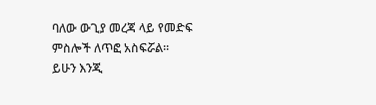ባለው ውጊያ መረጃ ላይ የመድፍ ምስሎች ለጥፎ አስፍሯል።
ይሁን እንጂ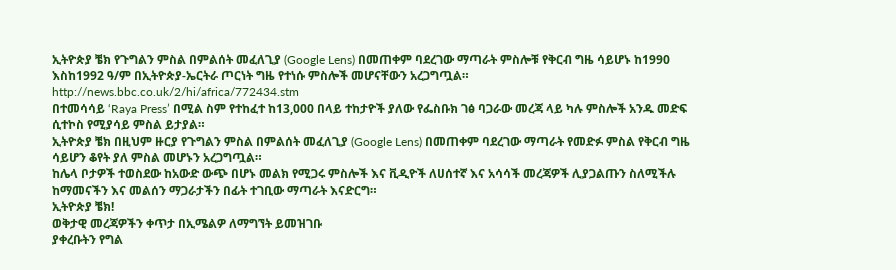ኢትዮጵያ ቼክ የጉግልን ምስል በምልሰት መፈለጊያ (Google Lens) በመጠቀም ባደረገው ማጣራት ምስሎቹ የቅርብ ግዜ ሳይሆኑ ከ1990 እስከ1992 ዓ/ም በኢትዮጵያ-ኤርትራ ጦርነት ግዜ የተነሱ ምስሎች መሆናቸውን አረጋግጧል። http://news.bbc.co.uk/2/hi/africa/772434.stm
በተመሳሳይ ‘Raya Press’ በሚል ስም የተከፈተ ከ13,000 በላይ ተከታዮች ያለው የፌስቡክ ገፅ ባጋራው መረጃ ላይ ካሉ ምስሎች አንዱ መድፍ ሲተኮስ የሚያሳይ ምስል ይታያል።
ኢትዮጵያ ቼክ በዚህም ዙርያ የጉግልን ምስል በምልሰት መፈለጊያ (Google Lens) በመጠቀም ባደረገው ማጣራት የመድፉ ምስል የቅርብ ግዜ ሳይሆን ቆየት ያለ ምስል መሆኑን አረጋግጧል።
ከሌላ ቦታዎች ተወስደው ከአውድ ውጭ በሆኑ መልክ የሚጋሩ ምስሎች እና ቪዲዮች ለሀሰተኛ እና አሳሳች መረጃዎች ሊያጋልጡን ስለሚችሉ ከማመናችን እና መልሰን ማጋራታችን በፊት ተገቢው ማጣራት እናድርግ።
ኢትዮጵያ ቼክ!
ወቅታዊ መረጃዎችን ቀጥታ በኢሜልዎ ለማግኘት ይመዝገቡ
ያቀረቡትን የግል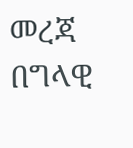መረጃ በግላዊ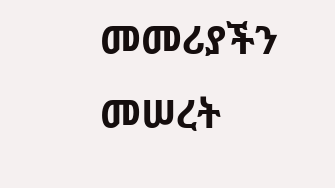መመሪያችን መሠረት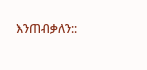እንጠብቃለን::